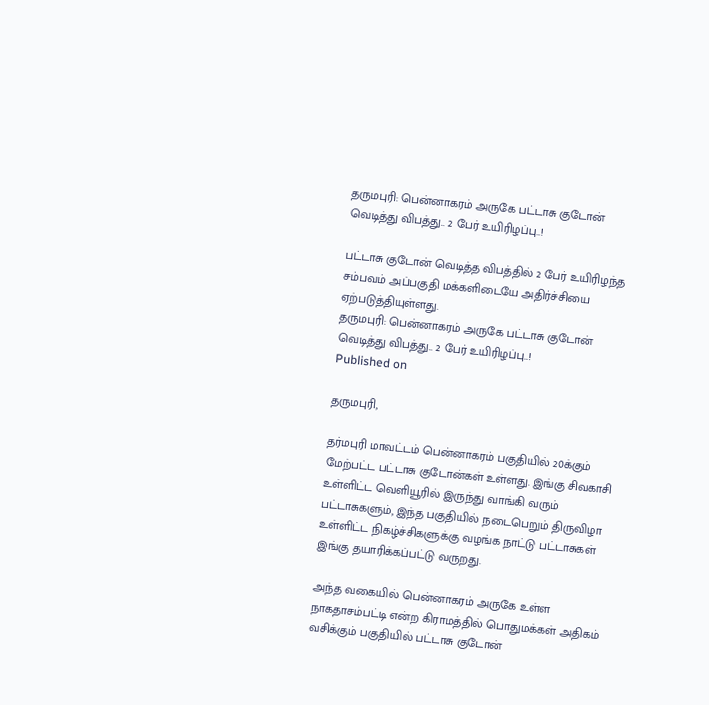தருமபுரி: பென்னாகரம் அருகே பட்டாசு குடோன் வெடித்து விபத்து.. 2 பேர் உயிரிழப்பு..!

பட்டாசு குடோன் வெடித்த விபத்தில் 2 பேர் உயிரிழந்த சம்பவம் அப்பகுதி மக்களிடையே அதிர்ச்சியை ஏற்படுத்தியுள்ளது.
தருமபுரி: பென்னாகரம் அருகே பட்டாசு குடோன் வெடித்து விபத்து.. 2 பேர் உயிரிழப்பு..!
Published on

தருமபுரி,

தர்மபுரி மாவட்டம் பென்னாகரம் பகுதியில் 20க்கும் மேற்பட்ட பட்டாசு குடோன்கள் உள்ளது. இங்கு சிவகாசி உள்ளிட்ட வெளியூரில் இருந்து வாங்கி வரும் பட்டாசுகளும், இந்த பகுதியில் நடைபெறும் திருவிழா உள்ளிட்ட நிகழ்ச்சிகளுக்கு வழங்க நாட்டு பட்டாசுகள் இங்கு தயாரிக்கப்பட்டு வருறது.

அந்த வகையில் பென்னாகரம் அருகே உள்ள நாகதாசம்பட்டி என்ற கிராமத்தில் பொதுமக்கள் அதிகம் வசிக்கும் பகுதியில் பட்டாசு குடோன்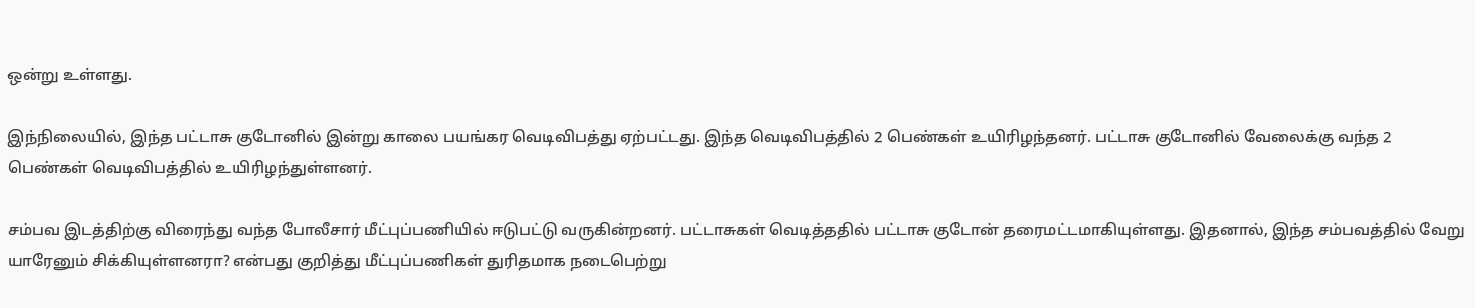ஒன்று உள்ளது.

இந்நிலையில், இந்த பட்டாசு குடோனில் இன்று காலை பயங்கர வெடிவிபத்து ஏற்பட்டது. இந்த வெடிவிபத்தில் 2 பெண்கள் உயிரிழந்தனர். பட்டாசு குடோனில் வேலைக்கு வந்த 2 பெண்கள் வெடிவிபத்தில் உயிரிழந்துள்ளனர்.

சம்பவ இடத்திற்கு விரைந்து வந்த போலீசார் மீட்புப்பணியில் ஈடுபட்டு வருகின்றனர். பட்டாசுகள் வெடித்ததில் பட்டாசு குடோன் தரைமட்டமாகியுள்ளது. இதனால், இந்த சம்பவத்தில் வேறு யாரேனும் சிக்கியுள்ளனரா? என்பது குறித்து மீட்புப்பணிகள் துரிதமாக நடைபெற்று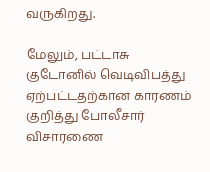வருகிறது.

மேலும், பட்டாசு குடோனில் வெடிவிபத்து ஏற்பட்டதற்கான காரணம் குறித்து போலீசார் விசாரணை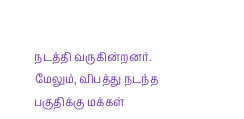நடத்தி வருகின்றனர். மேலும், விபத்து நடந்த பகுதிக்கு மக்கள்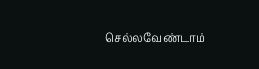செல்லவேண்டாம்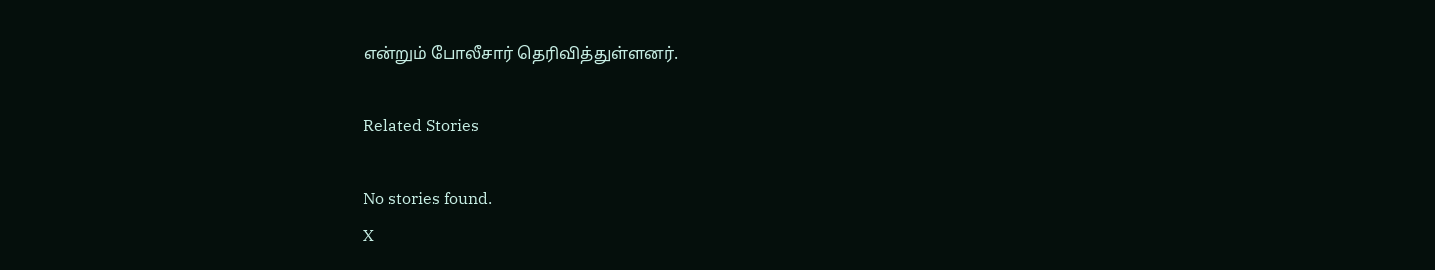என்றும் போலீசார் தெரிவித்துள்ளனர்.

Related Stories

No stories found.
X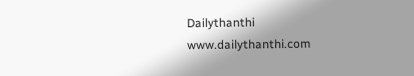Dailythanthi
www.dailythanthi.com